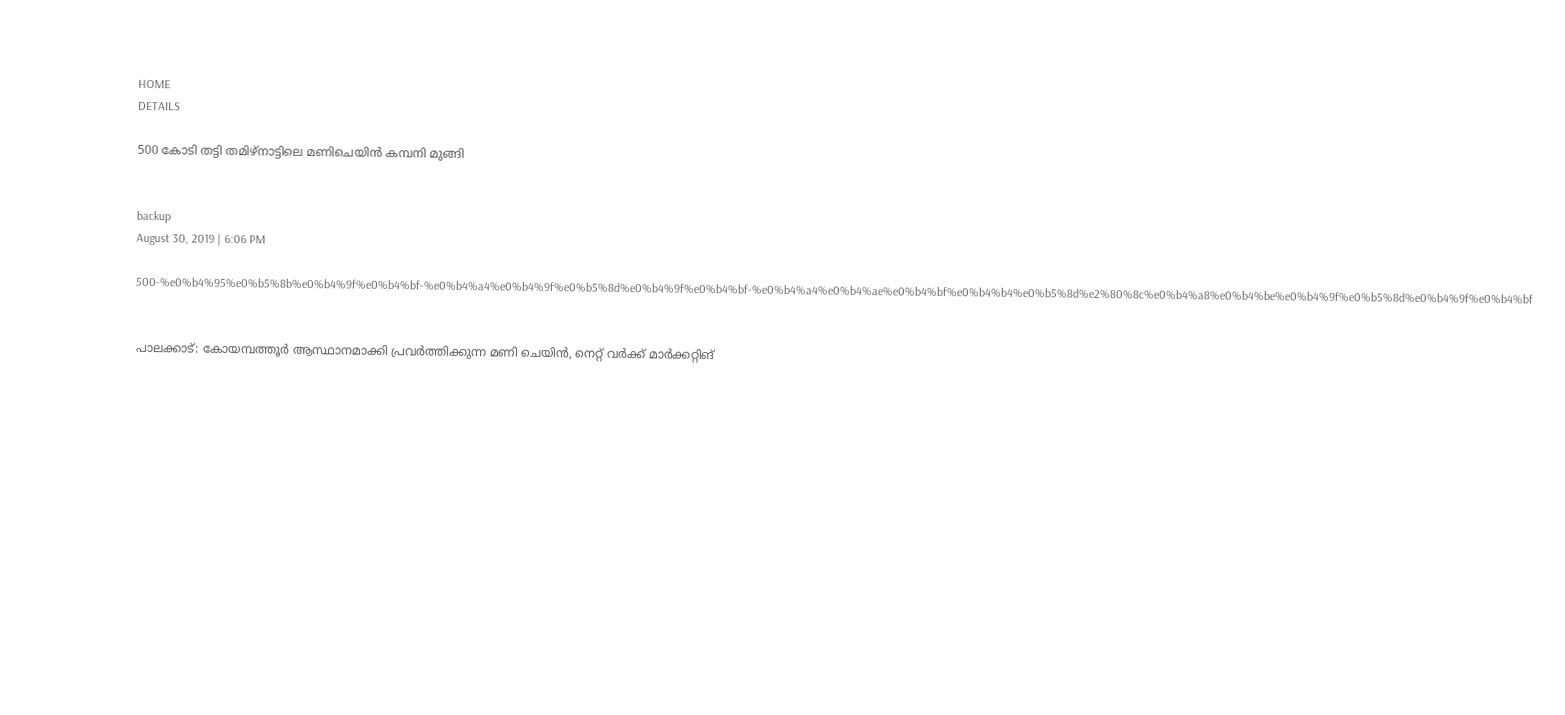HOME
DETAILS

500 കോടി തട്ടി തമിഴ്‌നാട്ടിലെ മണിചെയിന്‍ കമ്പനി മുങ്ങി


backup
August 30, 2019 | 6:06 PM

500-%e0%b4%95%e0%b5%8b%e0%b4%9f%e0%b4%bf-%e0%b4%a4%e0%b4%9f%e0%b5%8d%e0%b4%9f%e0%b4%bf-%e0%b4%a4%e0%b4%ae%e0%b4%bf%e0%b4%b4%e0%b5%8d%e2%80%8c%e0%b4%a8%e0%b4%be%e0%b4%9f%e0%b5%8d%e0%b4%9f%e0%b4%bf


പാലക്കാട്: കോയമ്പത്തൂര്‍ ആസ്ഥാനമാക്കി പ്രവര്‍ത്തിക്കുന്ന മണി ചെയിന്‍, നെറ്റ് വര്‍ക്ക് മാര്‍ക്കറ്റിങ്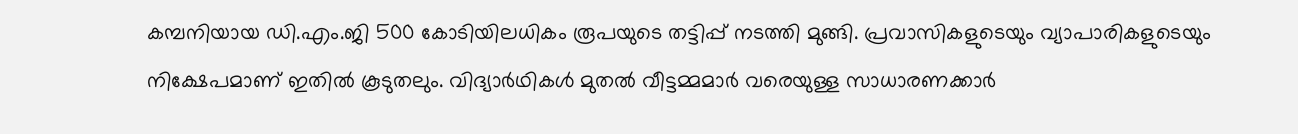കമ്പനിയായ ഡി.എം.ജി 500 കോടിയിലധികം രൂപയുടെ തട്ടിപ്പ് നടത്തി മുങ്ങി. പ്രവാസികളുടെയും വ്യാപാരികളുടെയും നിക്ഷേപമാണ് ഇതില്‍ കൂടുതലും. വിദ്യാര്‍ഥികള്‍ മുതല്‍ വീട്ടമ്മമാര്‍ വരെയുള്ള സാധാരണക്കാര്‍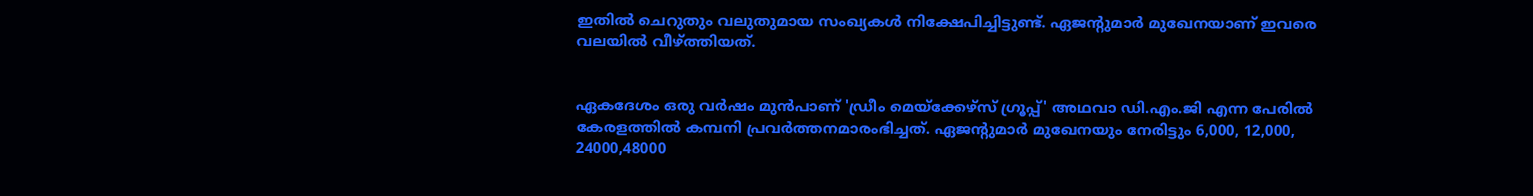ഇതില്‍ ചെറുതും വലുതുമായ സംഖ്യകള്‍ നിക്ഷേപിച്ചിട്ടുണ്ട്. ഏജന്റുമാര്‍ മുഖേനയാണ് ഇവരെ വലയില്‍ വീഴ്ത്തിയത്.


ഏകദേശം ഒരു വര്‍ഷം മുന്‍പാണ് 'ഡ്രീം മെയ്‌ക്കേഴ്‌സ് ഗ്രൂപ്പ്' അഥവാ ഡി.എം.ജി എന്ന പേരില്‍ കേരളത്തില്‍ കമ്പനി പ്രവര്‍ത്തനമാരംഭിച്ചത്. ഏജന്റുമാര്‍ മുഖേനയും നേരിട്ടും 6,000, 12,000, 24000,48000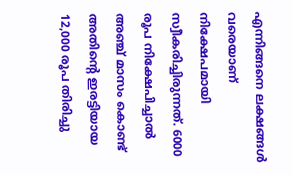എന്നിങ്ങനെ ലക്ഷങ്ങള്‍ വരെയാണ് നിക്ഷേപമായി സ്വീകരിച്ചിരുന്നത്. 6000 രൂപ നിക്ഷേപിച്ചാല്‍ അഞ്ച് മാസം കൊണ്ട് അതിന്റെ ഇരട്ടിയായ 12,000 രൂപ തിരിച്ചു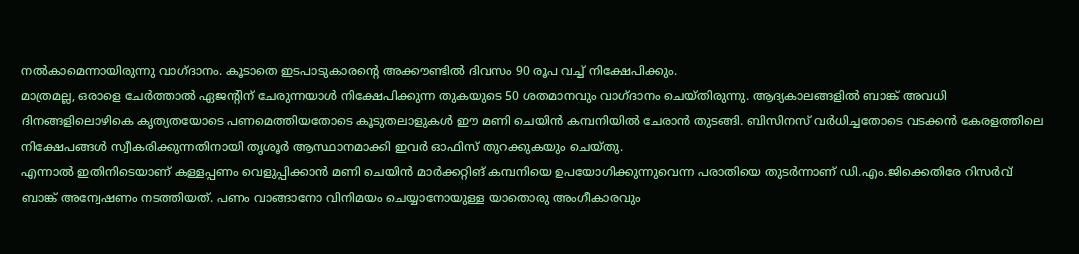നല്‍കാമെന്നായിരുന്നു വാഗ്ദാനം. കൂടാതെ ഇടപാടുകാരന്റെ അക്കൗണ്ടില്‍ ദിവസം 90 രൂപ വച്ച് നിക്ഷേപിക്കും.
മാത്രമല്ല, ഒരാളെ ചേര്‍ത്താല്‍ ഏജന്റിന് ചേരുന്നയാള്‍ നിക്ഷേപിക്കുന്ന തുകയുടെ 50 ശതമാനവും വാഗ്ദാനം ചെയ്തിരുന്നു. ആദ്യകാലങ്ങളില്‍ ബാങ്ക് അവധി ദിനങ്ങളിലൊഴികെ കൃത്യതയോടെ പണമെത്തിയതോടെ കൂടുതലാളുകള്‍ ഈ മണി ചെയിന്‍ കമ്പനിയില്‍ ചേരാന്‍ തുടങ്ങി. ബിസിനസ് വര്‍ധിച്ചതോടെ വടക്കന്‍ കേരളത്തിലെ നിക്ഷേപങ്ങള്‍ സ്വീകരിക്കുന്നതിനായി തൃശൂര്‍ ആസ്ഥാനമാക്കി ഇവര്‍ ഓഫിസ് തുറക്കുകയും ചെയ്തു.
എന്നാല്‍ ഇതിനിടെയാണ് കള്ളപ്പണം വെളുപ്പിക്കാന്‍ മണി ചെയിന്‍ മാര്‍ക്കറ്റിങ് കമ്പനിയെ ഉപയോഗിക്കുന്നുവെന്ന പരാതിയെ തുടര്‍ന്നാണ് ഡി.എം.ജിക്കെതിരേ റിസര്‍വ് ബാങ്ക് അന്വേഷണം നടത്തിയത്. പണം വാങ്ങാനോ വിനിമയം ചെയ്യാനോയുള്ള യാതൊരു അംഗീകാരവും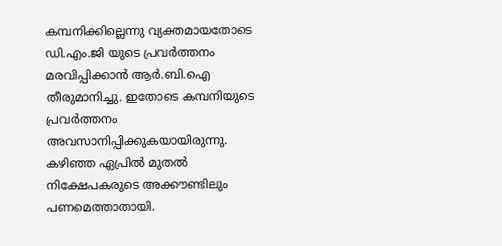കമ്പനിക്കില്ലെന്നു വ്യക്തമായതോടെ ഡി.എം.ജി യുടെ പ്രവര്‍ത്തനം മരവിപ്പിക്കാന്‍ ആര്‍.ബി.ഐ തീരുമാനിച്ചു. ഇതോടെ കമ്പനിയുടെ പ്രവര്‍ത്തനം അവസാനിപ്പിക്കുകയായിരുന്നു. കഴിഞ്ഞ ഏപ്രില്‍ മുതല്‍ നിക്ഷേപകരുടെ അക്കൗണ്ടിലും പണമെത്താതായി.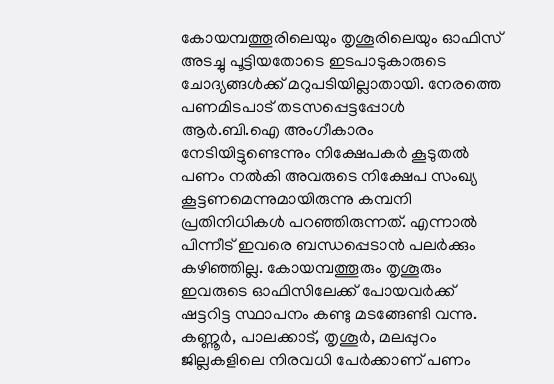കോയമ്പത്തൂരിലെയും തൃശൂരിലെയും ഓഫിസ് അടച്ചു പൂട്ടിയതോടെ ഇടപാടുകാരുടെ ചോദ്യങ്ങള്‍ക്ക് മറുപടിയില്ലാതായി. നേരത്തെ പണമിടപാട് തടസപ്പെട്ടപ്പോള്‍ ആര്‍.ബി.ഐ അംഗീകാരം നേടിയിട്ടുണ്ടെന്നും നിക്ഷേപകര്‍ കൂടുതല്‍ പണം നല്‍കി അവരുടെ നിക്ഷേപ സംഖ്യ കൂട്ടണമെന്നുമായിരുന്നു കമ്പനി പ്രതിനിധികള്‍ പറഞ്ഞിരുന്നത്. എന്നാല്‍ പിന്നീട് ഇവരെ ബന്ധപ്പെടാന്‍ പലര്‍ക്കും കഴിഞ്ഞില്ല. കോയമ്പത്തൂരും തൃശൂരും ഇവരുടെ ഓഫിസിലേക്ക് പോയവര്‍ക്ക് ഷട്ടറിട്ട സ്ഥാപനം കണ്ടു മടങ്ങേണ്ടി വന്നു. കണ്ണൂര്‍, പാലക്കാട്, തൃശൂര്‍, മലപ്പുറം ജില്ലകളിലെ നിരവധി പേര്‍ക്കാണ് പണം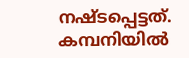നഷ്ടപ്പെട്ടത്. കമ്പനിയില്‍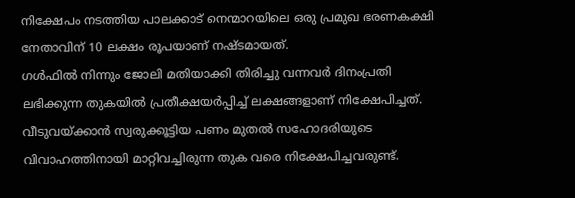നിക്ഷേപം നടത്തിയ പാലക്കാട് നെന്മാറയിലെ ഒരു പ്രമുഖ ഭരണകക്ഷി നേതാവിന് 10 ലക്ഷം രൂപയാണ് നഷ്ടമായത്.
ഗള്‍ഫില്‍ നിന്നും ജോലി മതിയാക്കി തിരിച്ചു വന്നവര്‍ ദിനംപ്രതി ലഭിക്കുന്ന തുകയില്‍ പ്രതീക്ഷയര്‍പ്പിച്ച് ലക്ഷങ്ങളാണ് നിക്ഷേപിച്ചത്. വീടുവയ്ക്കാന്‍ സ്വരുക്കൂട്ടിയ പണം മുതല്‍ സഹോദരിയുടെ വിവാഹത്തിനായി മാറ്റിവച്ചിരുന്ന തുക വരെ നിക്ഷേപിച്ചവരുണ്ട്.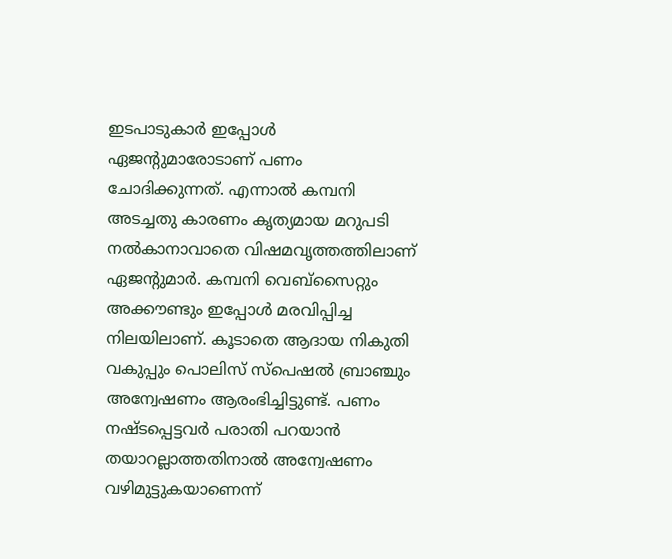ഇടപാടുകാര്‍ ഇപ്പോള്‍ ഏജന്റുമാരോടാണ് പണം ചോദിക്കുന്നത്. എന്നാല്‍ കമ്പനി അടച്ചതു കാരണം കൃത്യമായ മറുപടി നല്‍കാനാവാതെ വിഷമവൃത്തത്തിലാണ് ഏജന്റുമാര്‍. കമ്പനി വെബ്‌സൈറ്റും അക്കൗണ്ടും ഇപ്പോള്‍ മരവിപ്പിച്ച നിലയിലാണ്. കൂടാതെ ആദായ നികുതി വകുപ്പും പൊലിസ് സ്‌പെഷല്‍ ബ്രാഞ്ചും അന്വേഷണം ആരംഭിച്ചിട്ടുണ്ട്. പണം നഷ്ടപ്പെട്ടവര്‍ പരാതി പറയാന്‍ തയാറല്ലാത്തതിനാല്‍ അന്വേഷണം വഴിമുട്ടുകയാണെന്ന്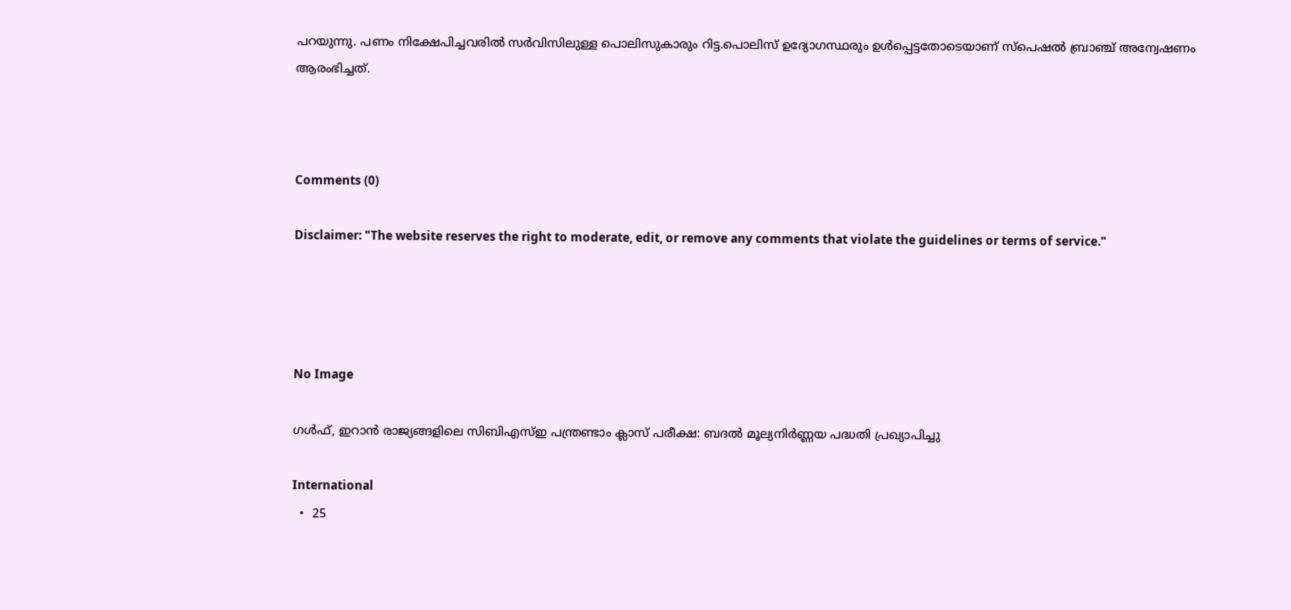പറയുന്നു. പണം നിക്ഷേപിച്ചവരില്‍ സര്‍വിസിലുള്ള പൊലിസുകാരും റിട്ട.പൊലിസ് ഉദ്യോഗസ്ഥരും ഉള്‍പ്പെട്ടതോടെയാണ് സ്‌പെഷല്‍ ബ്രാഞ്ച് അന്വേഷണം ആരംഭിച്ചത്.



Comments (0)

Disclaimer: "The website reserves the right to moderate, edit, or remove any comments that violate the guidelines or terms of service."




No Image

ഗൾഫ്, ഇറാൻ രാജ്യങ്ങളിലെ സിബിഎസ്ഇ പന്ത്രണ്ടാം ക്ലാസ് പരീക്ഷ: ബദൽ മൂല്യനിർണ്ണയ പദ്ധതി പ്രഖ്യാപിച്ചു

International
  •  25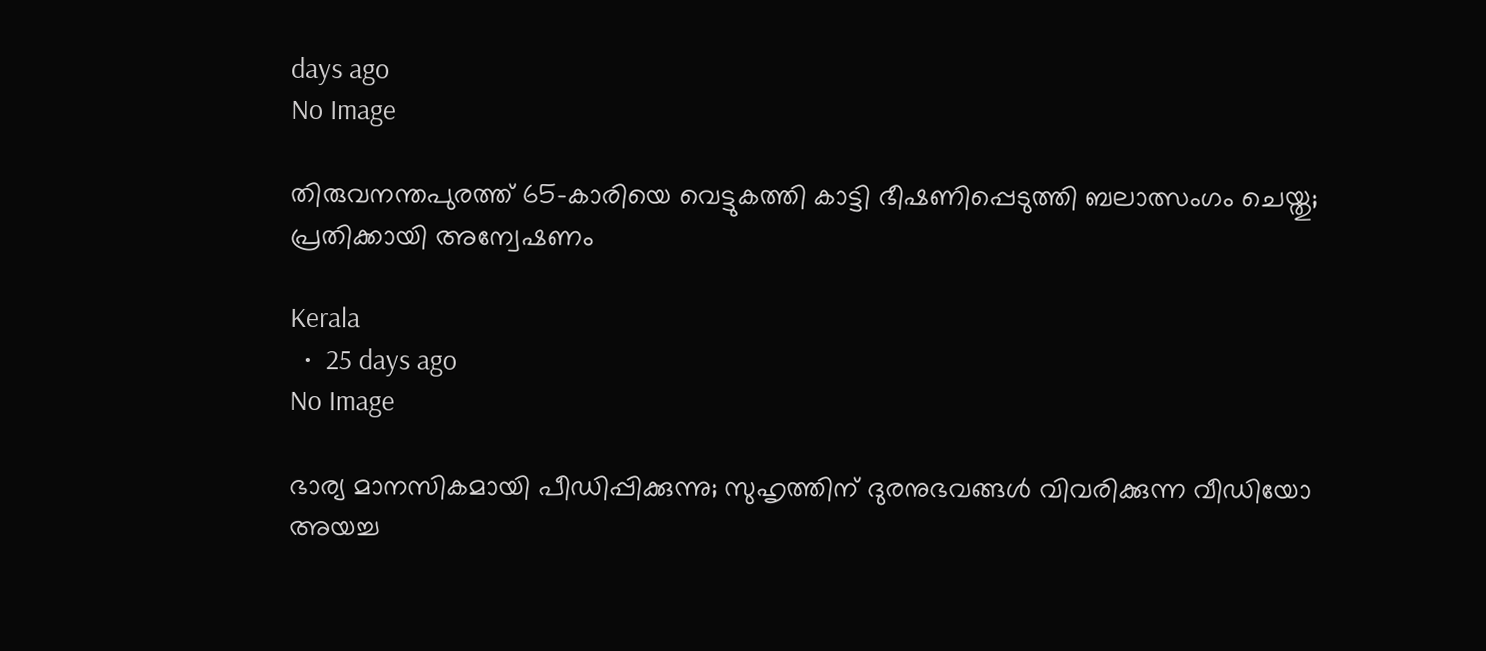days ago
No Image

തിരുവനന്തപുരത്ത് 65-കാരിയെ വെട്ടുകത്തി കാട്ടി ഭീഷണിപ്പെടുത്തി ബലാത്സംഗം ചെയ്തു; പ്രതിക്കായി അന്വേഷണം

Kerala
  •  25 days ago
No Image

ഭാര്യ മാനസികമായി പീഡിപ്പിക്കുന്നു; സുഹൃത്തിന് ദുരനുഭവങ്ങൾ വിവരിക്കുന്ന വീഡിയോ അയച്ച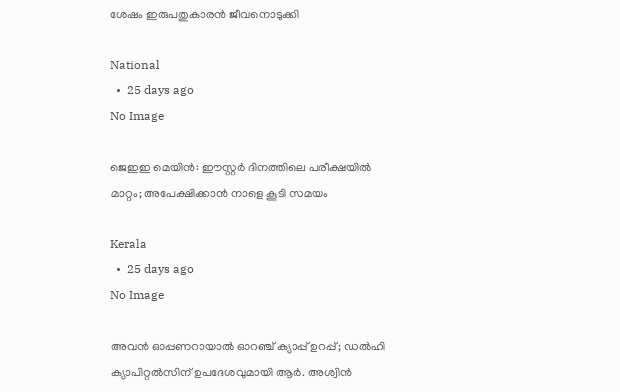ശേഷം ഇരുപതുകാരൻ ജീവനൊടുക്കി

National
  •  25 days ago
No Image

ജെഇഇ മെയിൻ: ഈസ്റ്റർ ദിനത്തിലെ പരീക്ഷയിൽ മാറ്റം; അപേക്ഷിക്കാൻ നാളെ കൂടി സമയം

Kerala
  •  25 days ago
No Image

അവൻ ഓപ്പണറായാൽ ഓറഞ്ച് ക്യാപ്പ് ഉറപ്പ്; ഡൽഹി ക്യാപിറ്റൽസിന് ഉപദേശവുമായി ആർ. അശ്വിൻ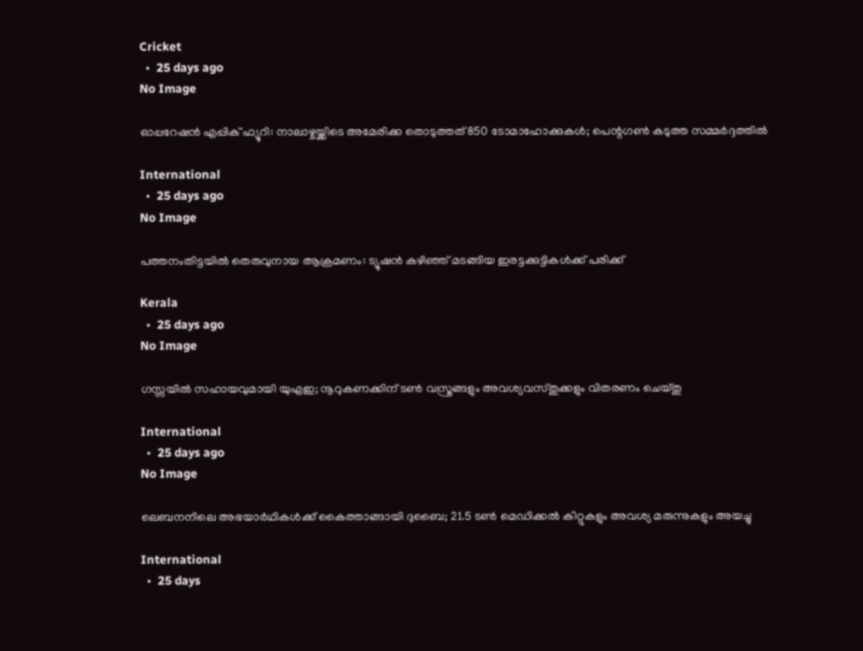Cricket
  •  25 days ago
No Image

ഓപ്പറേഷൻ എപ്പിക് ഫ്യൂറി: നാലാഴ്ചയ്ക്കിടെ അമേരിക്ക തൊടുത്തത് 850 ടോമാഹോക്കുകൾ; പെന്റഗൺ കടുത്ത സമ്മർദ്ദത്തിൽ

International
  •  25 days ago
No Image

പത്തനംതിട്ടയിൽ തെരുവുനായ ആക്രമണം: ട്യൂഷൻ കഴിഞ്ഞ് മടങ്ങിയ ഇരട്ടക്കുട്ടികൾക്ക് പരിക്ക്

Kerala
  •  25 days ago
No Image

ഗസ്സയിൽ സഹായവുമായി യുഎഇ; നൂറുകണക്കിന് ടൺ വസ്ത്രങ്ങളും അവശ്യവസ്തുക്കളും വിതരണം ചെയ്തു

International
  •  25 days ago
No Image

ലെബനനിലെ അഭയാർഥികൾക്ക് കൈത്താങ്ങായി ദുബൈ; 21.5 ടൺ മെഡിക്കൽ കിറ്റുകളും അവശ്യ മരുന്നുകളും അയച്ചു

International
  •  25 days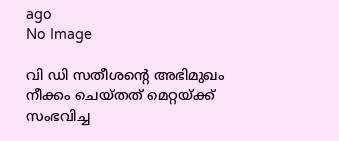ago
No Image

വി ഡി സതീശന്റെ അഭിമുഖം നീക്കം ചെയ്തത് മെറ്റയ്ക്ക് സംഭവിച്ച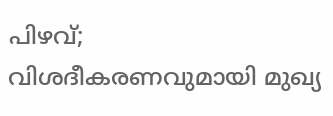പിഴവ്; വിശദീകരണവുമായി മുഖ്യ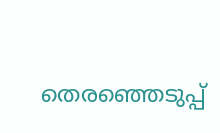തെരഞ്ഞെടുപ്പ്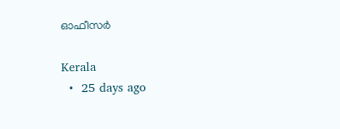ഓഫീസർ

Kerala
  •  25 days ago